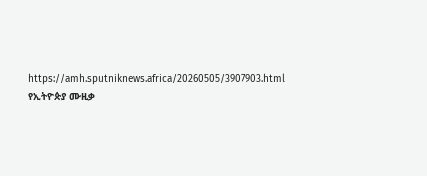https://amh.sputniknews.africa/20260505/3907903.html
የኢትዮጵያ ሙዚቃ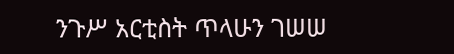ንጉሥ አርቲስት ጥላሁን ገሠሠ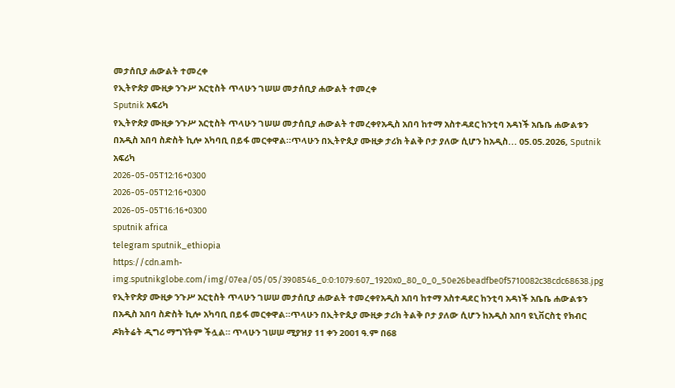መታሰቢያ ሐውልት ተመረቀ
የኢትዮጵያ ሙዚቃ ንጉሥ አርቲስት ጥላሁን ገሠሠ መታሰቢያ ሐውልት ተመረቀ
Sputnik አፍሪካ
የኢትዮጵያ ሙዚቃ ንጉሥ አርቲስት ጥላሁን ገሠሠ መታሰቢያ ሐውልት ተመረቀየአዲስ አበባ ከተማ አስተዳደር ከንቲባ አዳነች አቤቤ ሐውልቱን በአዲስ አበባ ስድስት ኪሎ አካባቢ በይፋ መርቀዋል።ጥላሁን በኢትዮጲያ ሙዚቃ ታሪክ ትልቅ ቦታ ያለው ሲሆን ከአዲስ... 05.05.2026, Sputnik አፍሪካ
2026-05-05T12:16+0300
2026-05-05T12:16+0300
2026-05-05T16:16+0300
sputnik africa
telegram sputnik_ethiopia
https://cdn.amh-img.sputnikglobe.com/img/07ea/05/05/3908546_0:0:1079:607_1920x0_80_0_0_50e26beadfbe0f5710082c38cdc68638.jpg
የኢትዮጵያ ሙዚቃ ንጉሥ አርቲስት ጥላሁን ገሠሠ መታሰቢያ ሐውልት ተመረቀየአዲስ አበባ ከተማ አስተዳደር ከንቲባ አዳነች አቤቤ ሐውልቱን በአዲስ አበባ ስድስት ኪሎ አካባቢ በይፋ መርቀዋል።ጥላሁን በኢትዮጲያ ሙዚቃ ታሪክ ትልቅ ቦታ ያለው ሲሆን ከአዲስ አበባ ዩኒቨርስቲ የክብር ዶክትሬት ዲግሪ ማግኘትም ችሏል። ጥላሁን ገሠሠ ሚያዝያ 11 ቀን 2001 ዓ.ም በ68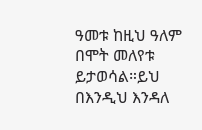ዓመቱ ከዚህ ዓለም በሞት መለየቱ ይታወሳል።ይህ በእንዲህ እንዳለ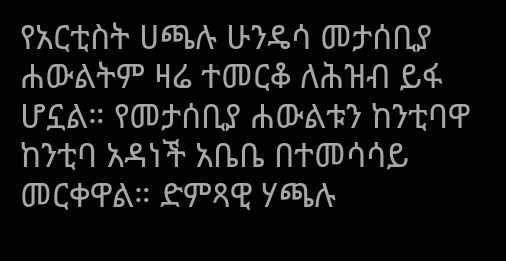የአርቲስት ሀጫሉ ሁንዴሳ መታሰቢያ ሐውልትም ዛሬ ተመርቆ ለሕዝብ ይፋ ሆኗል። የመታሰቢያ ሐውልቱን ከንቲባዋ ከንቲባ አዳነች አቤቤ በተመሳሳይ መርቀዋል። ድምጻዊ ሃጫሉ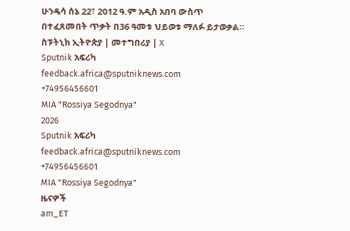ሁንዴሳ ሰኔ 22፣ 2012 ዓ.ም አዲስ አበባ ውስጥ በተፈጸመበት ጥቃት በ36 ዓመቱ ህይወቱ ማለፉ ይታወቃል። ስፑትኒክ ኢትዮጵያ | መተግበሪያ | X
Sputnik አፍሪካ
feedback.africa@sputniknews.com
+74956456601
MIA "Rossiya Segodnya"
2026
Sputnik አፍሪካ
feedback.africa@sputniknews.com
+74956456601
MIA "Rossiya Segodnya"
ዜናዎች
am_ET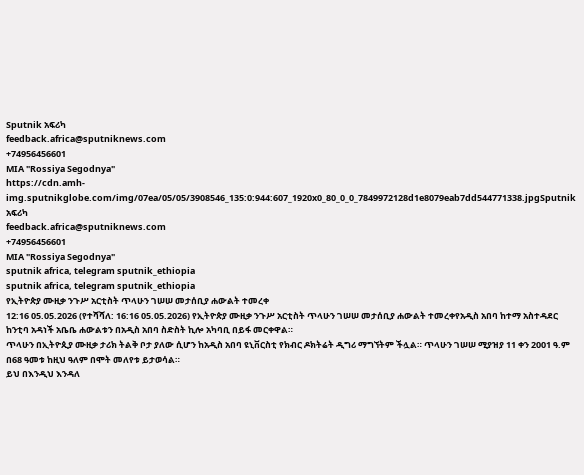Sputnik አፍሪካ
feedback.africa@sputniknews.com
+74956456601
MIA "Rossiya Segodnya"
https://cdn.amh-img.sputnikglobe.com/img/07ea/05/05/3908546_135:0:944:607_1920x0_80_0_0_7849972128d1e8079eab7dd544771338.jpgSputnik አፍሪካ
feedback.africa@sputniknews.com
+74956456601
MIA "Rossiya Segodnya"
sputnik africa, telegram sputnik_ethiopia
sputnik africa, telegram sputnik_ethiopia
የኢትዮጵያ ሙዚቃ ንጉሥ አርቲስት ጥላሁን ገሠሠ መታሰቢያ ሐውልት ተመረቀ
12:16 05.05.2026 (የተሻሻለ: 16:16 05.05.2026) የኢትዮጵያ ሙዚቃ ንጉሥ አርቲስት ጥላሁን ገሠሠ መታሰቢያ ሐውልት ተመረቀየአዲስ አበባ ከተማ አስተዳደር ከንቲባ አዳነች አቤቤ ሐውልቱን በአዲስ አበባ ስድስት ኪሎ አካባቢ በይፋ መርቀዋል።
ጥላሁን በኢትዮጲያ ሙዚቃ ታሪክ ትልቅ ቦታ ያለው ሲሆን ከአዲስ አበባ ዩኒቨርስቲ የክብር ዶክትሬት ዲግሪ ማግኘትም ችሏል። ጥላሁን ገሠሠ ሚያዝያ 11 ቀን 2001 ዓ.ም በ68 ዓመቱ ከዚህ ዓለም በሞት መለየቱ ይታወሳል።
ይህ በእንዲህ እንዳለ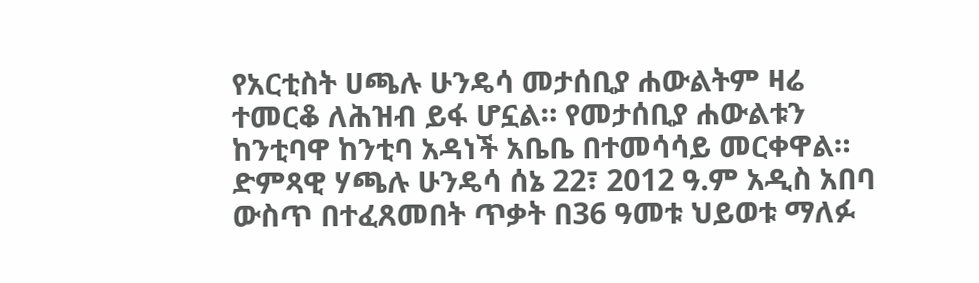የአርቲስት ሀጫሉ ሁንዴሳ መታሰቢያ ሐውልትም ዛሬ ተመርቆ ለሕዝብ ይፋ ሆኗል። የመታሰቢያ ሐውልቱን ከንቲባዋ ከንቲባ አዳነች አቤቤ በተመሳሳይ መርቀዋል። ድምጻዊ ሃጫሉ ሁንዴሳ ሰኔ 22፣ 2012 ዓ.ም አዲስ አበባ ውስጥ በተፈጸመበት ጥቃት በ36 ዓመቱ ህይወቱ ማለፉ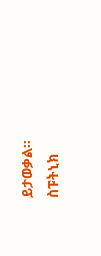ይታወቃል።
ስፑትኒክ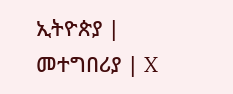ኢትዮጵያ |
መተግበሪያ | X